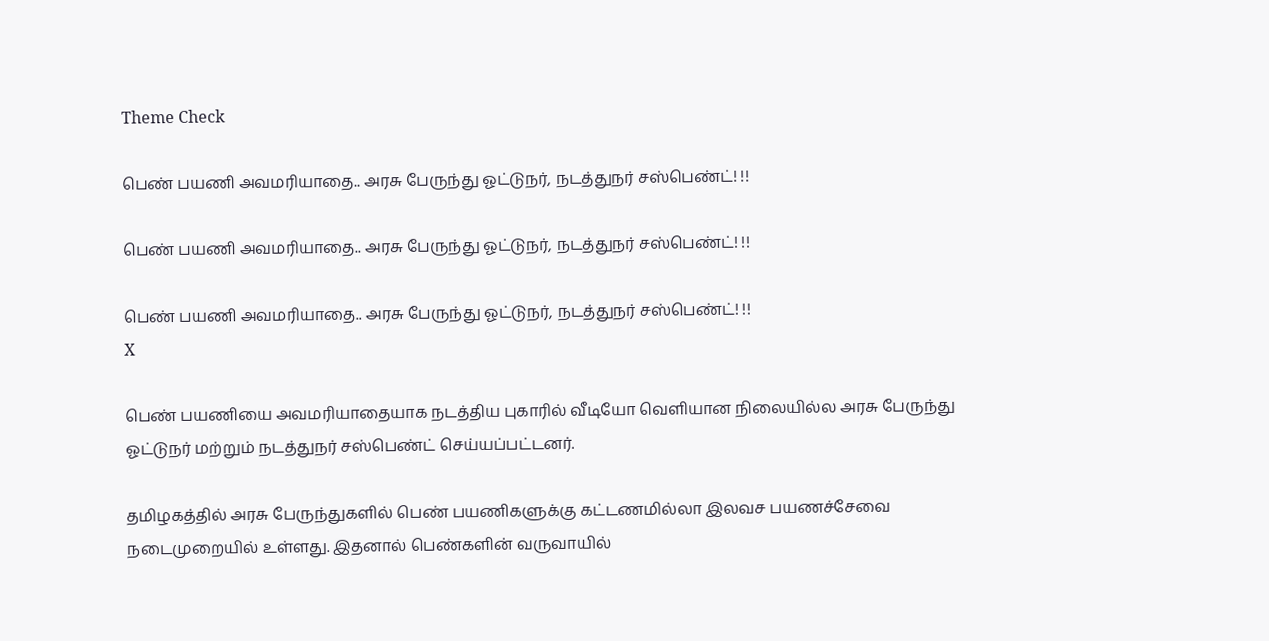Theme Check

பெண் பயணி அவமரியாதை.. அரசு பேருந்து ஓட்டுநர், நடத்துநர் சஸ்பெண்ட்! !!

பெண் பயணி அவமரியாதை.. அரசு பேருந்து ஓட்டுநர், நடத்துநர் சஸ்பெண்ட்! !!

பெண் பயணி அவமரியாதை.. அரசு பேருந்து ஓட்டுநர், நடத்துநர் சஸ்பெண்ட்! !!
X

பெண் பயணியை அவமரியாதையாக நடத்திய புகாரில் வீடியோ வெளியான நிலையில்ல அரசு பேருந்து ஓட்டுநர் மற்றும் நடத்துநர் சஸ்பெண்ட் செய்யப்பட்டனர்.

தமிழகத்தில் அரசு பேருந்துகளில் பெண் பயணிகளுக்கு கட்டணமில்லா இலவச பயணச்சேவை நடைமுறையில் உள்ளது. இதனால் பெண்களின் வருவாயில்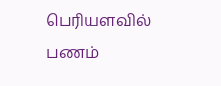பெரியளவில் பணம்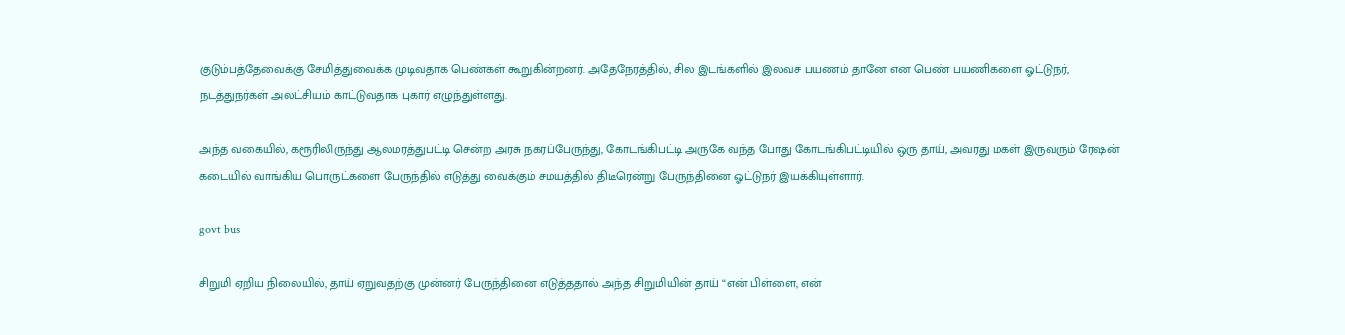குடும்பத்தேவைக்கு சேமித்துவைக்க முடிவதாக பெண்கள் கூறுகின்றனர். அதேநேரத்தில், சில இடங்களில் இலவச பயணம் தானே என பெண் பயணிகளை ஓட்டுநர், நடத்துநர்கள் அலட்சியம் காட்டுவதாக புகார் எழுந்துள்ளது.

அந்த வகையில், கரூரிலிருந்து ஆலமரத்துபட்டி சென்ற அரசு நகரப்பேருந்து, கோடங்கிபட்டி அருகே வந்த போது கோடங்கிபட்டியில் ஒரு தாய், அவரது மகள் இருவரும் ரேஷன் கடையில் வாங்கிய பொருட்களை பேருந்தில் எடுத்து வைக்கும் சமயத்தில் திடீரென்று பேருந்தினை ஓட்டுநர் இயக்கியுள்ளார்.

govt bus

சிறுமி ஏறிய நிலையில், தாய் ஏறுவதற்கு முன்னர் பேருந்தினை எடுத்ததால் அந்த சிறுமியின் தாய் “என் பிள்ளை, என்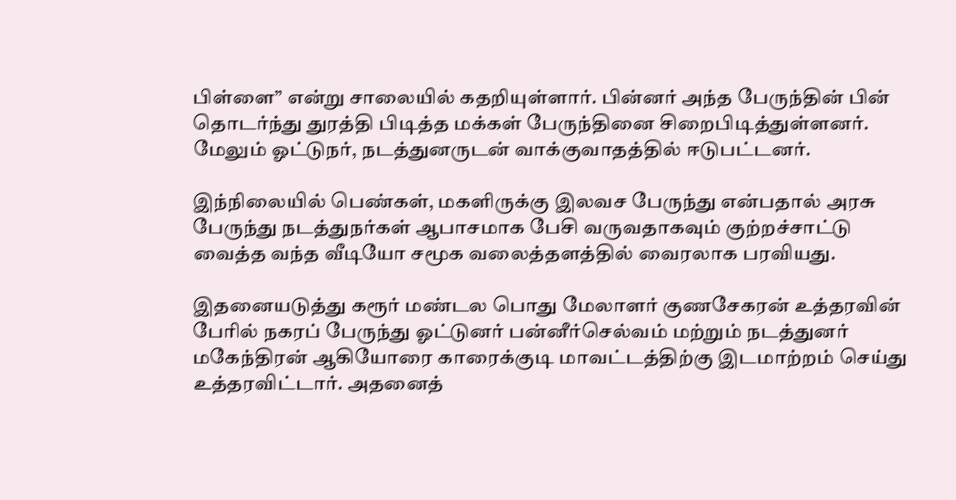பிள்ளை” என்று சாலையில் கதறியுள்ளார். பின்னர் அந்த பேருந்தின் பின் தொடர்ந்து துரத்தி பிடித்த மக்கள் பேருந்தினை சிறைபிடித்துள்ளனர். மேலும் ஓட்டுநர், நடத்துனருடன் வாக்குவாதத்தில் ஈடுபட்டனர்.

இந்நிலையில் பெண்கள், மகளிருக்கு இலவச பேருந்து என்பதால் அரசு பேருந்து நடத்துநர்கள் ஆபாசமாக பேசி வருவதாகவும் குற்றச்சாட்டு வைத்த வந்த வீடியோ சமூக வலைத்தளத்தில் வைரலாக பரவியது.

இதனையடுத்து கரூர் மண்டல பொது மேலாளர் குணசேகரன் உத்தரவின் பேரில் நகரப் பேருந்து ஓட்டுனர் பன்னீர்செல்வம் மற்றும் நடத்துனர் மகேந்திரன் ஆகியோரை காரைக்குடி மாவட்டத்திற்கு இடமாற்றம் செய்து உத்தரவிட்டார். அதனைத்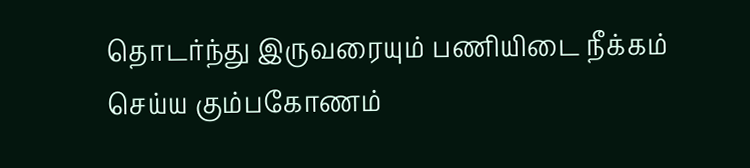தொடர்ந்து இருவரையும் பணியிடை நீக்கம் செய்ய கும்பகோணம்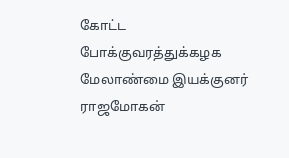கோட்ட போக்குவரத்துக்கழக மேலாண்மை இயக்குனர் ராஜமோகன்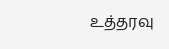உத்தரவு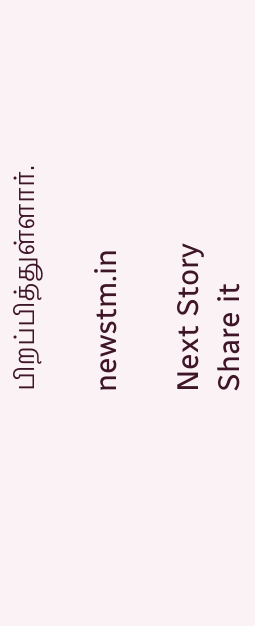பிறப்பித்துள்ளார்.

newstm.in

Next Story
Share it